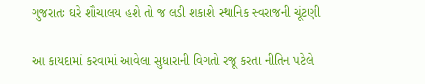ગુજરાતઃ ઘરે શૌચાલય હશે તો જ લડી શકાશે સ્થાનિક સ્વરાજની ચૂંટણી

આ કાયદામાં કરવામાં આવેલા સુધારાની વિગતો રજૂ કરતા નીતિન પટેલે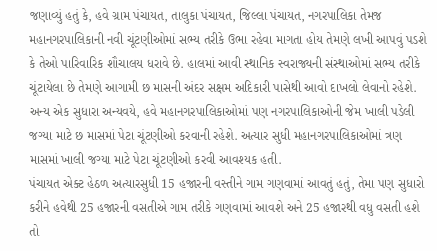જણાવ્યું હતું કે, હવે ગ્રામ પંચાયત, તાલુકા પંચાયત, જિલ્લા પંચાયત, નગરપાલિકા તેમજ મહાનગરપાલિકાની નવી ચૂંટણીઓમાં સભ્ય તરીકે ઉભા રહેવા માગતા હોય તેમણે લખી આપવું પડશે કે તેઓ પારિવારિક શૌચાલય ધરાવે છે. હાલમાં આવી સ્થાનિક સ્વરાજ્યની સંસ્થાઓમાં સભ્ય તરીકે ચૂંટાયેલા છે તેમણે આગામી છ માસની અંદર સક્ષમ અદિકારી પાસેથી આવો દાખલો લેવાનો રહેશે.
અન્ય એક સુધારા અન્યવયે, હવે મહાનગરપાલિકાઓમાં પણ નગરપાલિકાઓની જેમ ખાલી પડેલી જગ્યા માટે છ માસમાં પેટા ચૂંટણીઓ કરવાની રહેશે. અત્યાર સુધી મહાનગરપાલિકાઓમાં ત્રણ માસમાં ખાલી જગ્યા માટે પેટા ચૂંટણીઓ કરવી આવશ્યક હતી.
પંચાયત એક્ટ હેઠળ અત્યારસુધી 15 હજારની વસ્તીને ગામ ગણવામાં આવતું હતું, તેમા પણ સુધારો કરીને હવેથી 25 હજારની વસતીએ ગામ તરીકે ગણવામાં આવશે અને 25 હજારથી વધુ વસતી હશે તો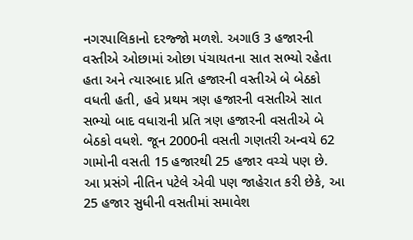નગરપાલિકાનો દરજ્જો મળશે. અગાઉ 3 હજારની વસ્તીએ ઓછામાં ઓછા પંચાયતના સાત સભ્યો રહેતા હતા અને ત્યારબાદ પ્રતિ હજારની વસ્તીએ બે બેઠકો વધતી હતી, હવે પ્રથમ ત્રણ હજારની વસતીએ સાત સભ્યો બાદ વધારાની પ્રતિ ત્રણ હજારની વસતીએ બે બેઠકો વધશે. જૂન 2000ની વસતી ગણતરી અન્વયે 62 ગામોની વસતી 15 હજારથી 25 હજાર વચ્ચે પણ છે.
આ પ્રસંગે નીતિન પટેલે એવી પણ જાહેરાત કરી છેકે, આ 25 હજાર સુધીની વસતીમાં સમાવેશ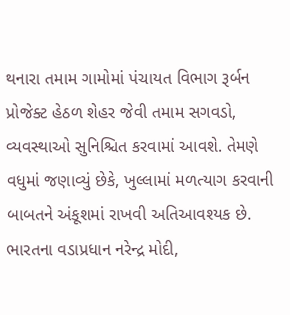થનારા તમામ ગામોમાં પંચાયત વિભાગ રૂર્બન પ્રોજેક્ટ હેઠળ શેહર જેવી તમામ સગવડો, વ્યવસ્થાઓ સુનિશ્ચિત કરવામાં આવશે. તેમણે વધુમાં જણાવ્યું છેકે, ખુલ્લામાં મળત્યાગ કરવાની બાબતને અંકૂશમાં રાખવી અતિઆવશ્યક છે. ભારતના વડાપ્રધાન નરેન્દ્ર મોદી,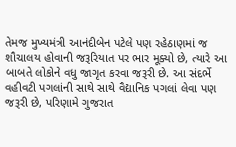તેમજ મુખ્યમંત્રી આનંદીબેન પટેલે પણ રહેઠાણમાં જ શૌચાલય હોવાની જરૂરિયાત પર ભાર મૂક્યો છે, ત્યારે આ બાબતે લોકોને વધુ જાગૃત કરવા જરૂરી છે. આ સંદર્ભે વહીવટી પગલાંની સાથે સાથે વૈદ્યાનિક પગલાં લેવા પણ જરૂરી છે, પરિણામે ગુજરાત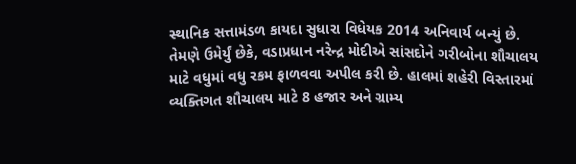સ્થાનિક સત્તામંડળ કાયદા સુધારા વિધેયક 2014 અનિવાર્ય બન્યું છે.
તેમણે ઉમેર્યું છેકે, વડાપ્રધાન નરેન્દ્ર મોદીએ સાંસદોને ગરીબોના શૌચાલય માટે વધુમાં વધુ રકમ ફાળવવા અપીલ કરી છે. હાલમાં શહેરી વિસ્તારમાં વ્યક્તિગત શૌચાલય માટે 8 હજાર અને ગ્રામ્ય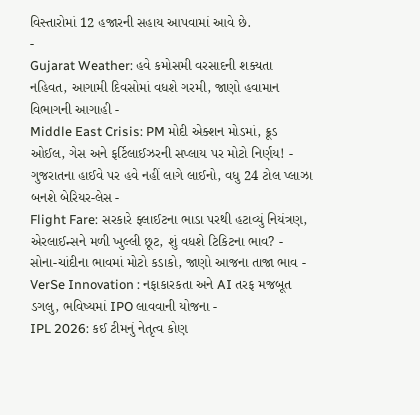વિસ્તારોમાં 12 હજારની સહાય આપવામાં આવે છે.
-
Gujarat Weather: હવે કમોસમી વરસાદની શક્યતા નહિવત, આગામી દિવસોમાં વધશે ગરમી, જાણો હવામાન વિભાગની આગાહી -
Middle East Crisis: PM મોદી એક્શન મોડમાં, ક્રૂડ ઓઈલ, ગેસ અને ફર્ટિલાઈઝરની સપ્લાય પર મોટો નિર્ણય! -
ગુજરાતના હાઈવે પર હવે નહીં લાગે લાઈનો, વધુ 24 ટોલ પ્લાઝા બનશે બેરિયર-લેસ -
Flight Fare: સરકારે ફ્લાઈટના ભાડા પરથી હટાવ્યું નિયંત્રણ, એરલાઈન્સને મળી ખુલ્લી છૂટ, શું વધશે ટિકિટના ભાવ? -
સોના-ચાંદીના ભાવમાં મોટો કડાકો, જાણો આજના તાજા ભાવ -
VerSe Innovation : નફાકારકતા અને AI તરફ મજબૂત ડગલુ, ભવિષ્યમાં IPO લાવવાની યોજના -
IPL 2026: કઈ ટીમનું નેતૃત્વ કોણ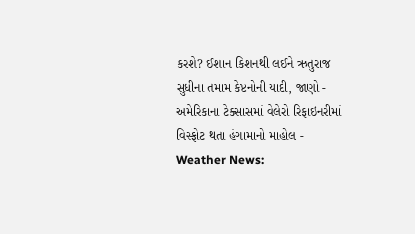કરશે? ઈશાન કિશનથી લઈને ઋતુરાજ સુધીના તમામ કેપ્ટનોની યાદી, જાણો -
અમેરિકાના ટેક્સાસમાં વેલેરો રિફાઇનરીમાં વિસ્ફોટ થતા હંગામાનો માહોલ -
Weather News: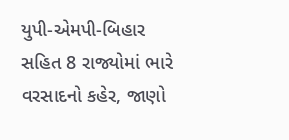યુપી-એમપી-બિહાર સહિત 8 રાજ્યોમાં ભારે વરસાદનો કહેર, જાણો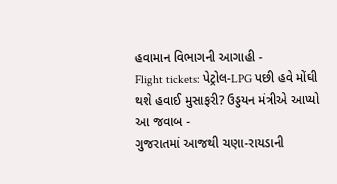હવામાન વિભાગની આગાહી -
Flight tickets: પેટ્રોલ-LPG પછી હવે મોંઘી થશે હવાઈ મુસાફરી? ઉડ્ડયન મંત્રીએ આપ્યો આ જવાબ -
ગુજરાતમાં આજથી ચણા-રાયડાની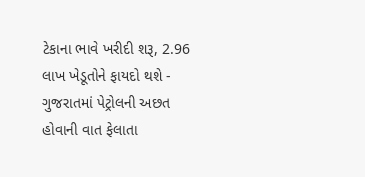ટેકાના ભાવે ખરીદી શરૂ, 2.96 લાખ ખેડૂતોને ફાયદો થશે -
ગુજરાતમાં પેટ્રોલની અછત હોવાની વાત ફેલાતા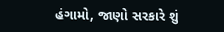હંગામો, જાણો સરકારે શું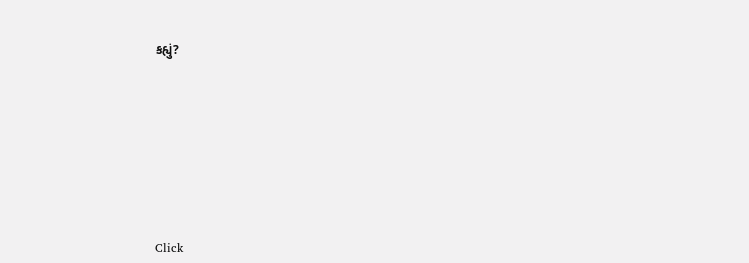કહ્યું?










Click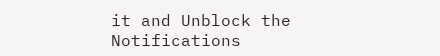it and Unblock the Notifications